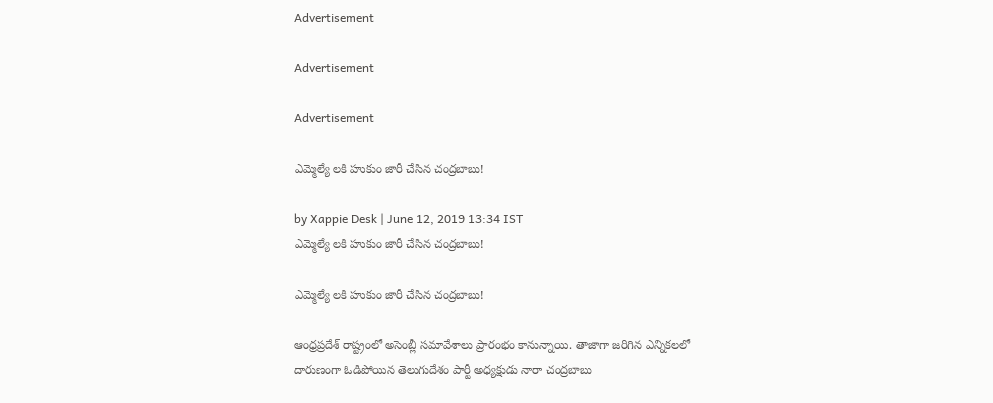Advertisement

Advertisement

Advertisement

ఎమ్మెల్యే లకి హుకుం జారీ చేసిన చంద్రబాబు!

by Xappie Desk | June 12, 2019 13:34 IST
ఎమ్మెల్యే లకి హుకుం జారీ చేసిన చంద్రబాబు!

ఎమ్మెల్యే లకి హుకుం జారీ చేసిన చంద్రబాబు!

ఆంధ్రప్రదేశ్ రాష్ట్రంలో అసెంబ్లీ సమావేశాలు ప్రారంభం కానున్నాయి. తాజాగా జరిగిన ఎన్నికలలో దారుణంగా ఓడిపోయిన తెలుగుదేశం పార్టీ అధ్యక్షుడు నారా చంద్రబాబు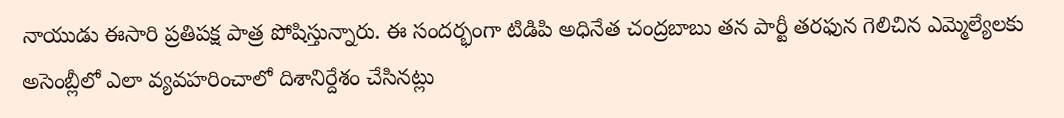నాయుడు ఈసారి ప్రతిపక్ష పాత్ర పోషిస్తున్నారు. ఈ సందర్భంగా టిడిపి అధినేత చంద్రబాబు తన పార్టీ తరఫున గెలిచిన ఎమ్మెల్యేలకు అసెంబ్లీలో ఎలా వ్యవహరించాలో దిశానిర్దేశం చేసినట్లు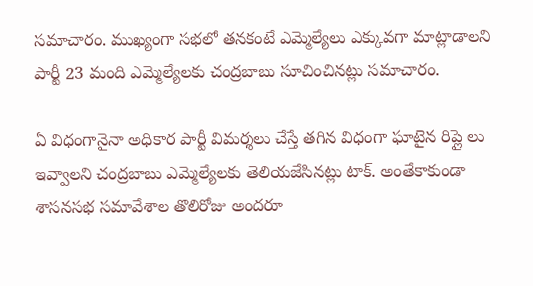సమాచారం. ముఖ్యంగా సభలో తనకంటే ఎమ్మెల్యేలు ఎక్కువగా మాట్లాడాలని పార్టీ 23 మంది ఎమ్మెల్యేలకు చంద్రబాబు సూచించినట్లు సమాచారం.

ఏ విధంగానైనా అధికార పార్టీ విమర్శలు చేస్తే తగిన విధంగా ఘాటైన రిప్లై లు ఇవ్వాలని చంద్రబాబు ఎమ్మెల్యేలకు తెలియజేసినట్లు టాక్. అంతేకాకుండా శాసనసభ సమావేశాల తొలిరోజు అందరూ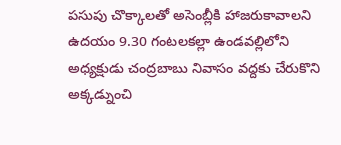పసుపు చొక్కాలతో అసెంబ్లీకి హాజరుకావాలని ఉదయం 9.30 గంటలకల్లా ఉండవల్లిలోని అధ్యక్షుడు చంద్రబాబు నివాసం వద్దకు చేరుకొని అక్కడ్నుంచి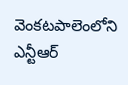వెంకటపాలెంలోని ఎన్టీఆర్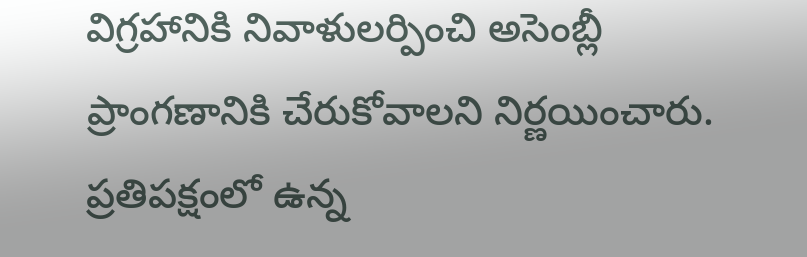విగ్రహానికి నివాళులర్పించి అసెంబ్లీ ప్రాంగణానికి చేరుకోవాలని నిర్ణయించారు. ప్రతిపక్షంలో ఉన్న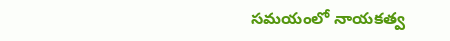సమయంలో నాయకత్వ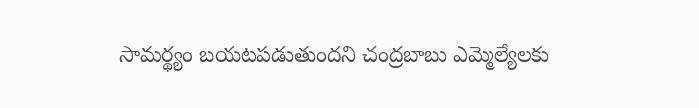సామర్థ్యం బయటపడుతుందని చంద్రబాబు ఎమ్మెల్యేలకు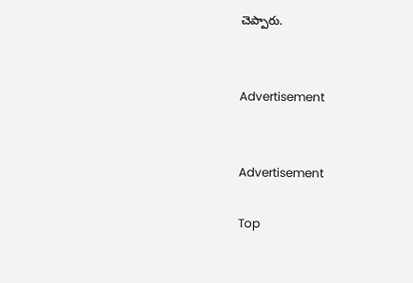చెప్పారు.


Advertisement


Advertisement

Top